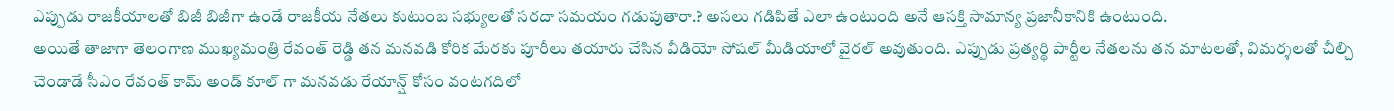ఎప్పుడు రాజకీయాలతో బిజీ బిజీగా ఉండే రాజకీయ నేతలు కుటుంబ సభ్యులతో సరదా సమయం గడుపుతారా.? అసలు గడిపితే ఎలా ఉంటుంది అనే ఆసక్తి సామాన్య ప్రజానీకానికి ఉంటుంది.
అయితే తాజాగా తెలంగాణ ముఖ్యమంత్రి రేవంత్ రెడ్డి తన మనవడి కోరిక మేరకు పూరీలు తయారు చేసిన వీడియో సోషల్ మీడియాలో వైరల్ అవుతుంది. ఎప్పుడు ప్రత్యర్థి పార్టీల నేతలను తన మాటలతో, విమర్శలతో చీల్చి చెండాడే సీఎం రేవంత్ కామ్ అండ్ కూల్ గా మనవడు రేయాన్ష్ కోసం వంటగదిలో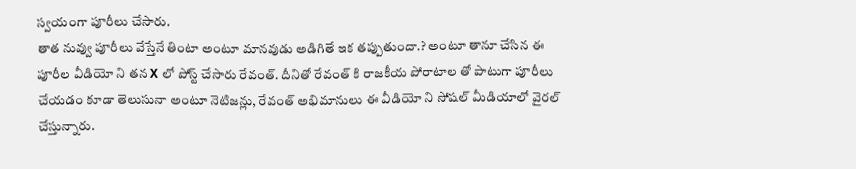స్వయంగా పూరీలు చేసారు.
తాత నువ్వు పూరీలు వేస్తేనే తింటా అంటూ మానవుడు అడిగితే ఇక తప్పుతుందా.? అంటూ తానూ చేసిన ఈ పూరీల వీడియో ని తన X లో పోస్ట్ చేసారు రేవంత్. దీనితో రేవంత్ కి రాజకీయ పోరాటాల తో పాటుగా పూరీలు చేయడం కూడా తెలుసునా అంటూ నెటిజన్లు, రేవంత్ అభిమానులు ఈ వీడియో ని సోషల్ మీడియాలో వైరల్ చేస్తున్నారు.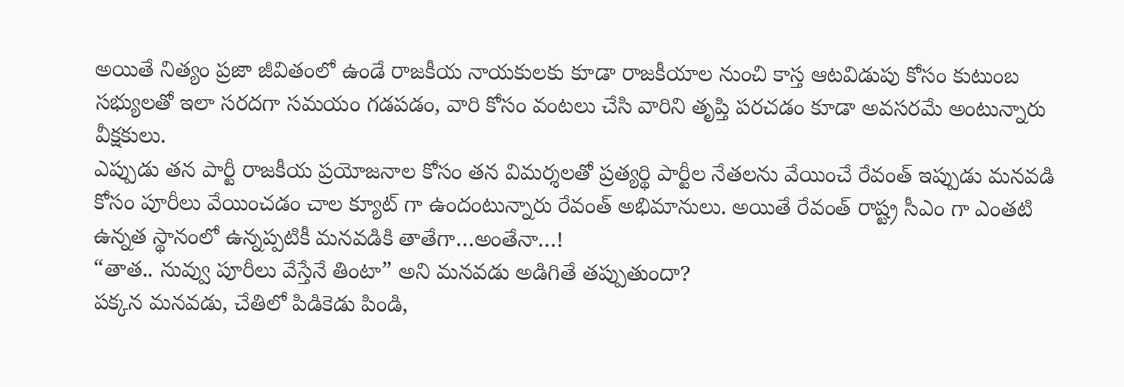అయితే నిత్యం ప్రజా జీవితంలో ఉండే రాజకీయ నాయకులకు కూడా రాజకీయాల నుంచి కాస్త ఆటవిడుపు కోసం కుటుంబ సభ్యులతో ఇలా సరదగా సమయం గడపడం, వారి కోసం వంటలు చేసి వారిని తృప్తి పరచడం కూడా అవసరమే అంటున్నారు వీక్షకులు.
ఎప్పుడు తన పార్టీ రాజకీయ ప్రయోజనాల కోసం తన విమర్శలతో ప్రత్యర్థి పార్టీల నేతలను వేయించే రేవంత్ ఇప్పుడు మనవడి కోసం పూరీలు వేయించడం చాల క్యూట్ గా ఉందంటున్నారు రేవంత్ అభిమానులు. అయితే రేవంత్ రాష్ట్ర సీఎం గా ఎంతటి ఉన్నత స్థానంలో ఉన్నప్పటికీ మనవడికి తాతేగా…అంతేనా…!
“తాత.. నువ్వు పూరీలు వేస్తేనే తింటా” అని మనవడు అడిగితే తప్పుతుందా?
పక్కన మనవడు, చేతిలో పిడికెడు పిండి,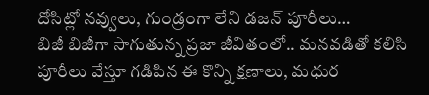దోసిట్లో నవ్వులు, గుండ్రంగా లేని డజన్ పూరీలు…
బిజీ బిజీగా సాగుతున్న ప్రజా జీవితంలో.. మనవడితో కలిసి పూరీలు వేస్తూ గడిపిన ఈ కొన్ని క్షణాలు, మధుర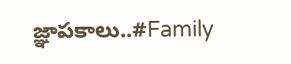జ్ఞాపకాలు..#Family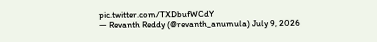pic.twitter.com/TXDbufWCdY
— Revanth Reddy (@revanth_anumula) July 9, 2026